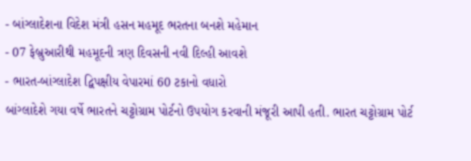- બાંગ્લાદેશના વિદેશ મંત્રી હસન મહમૂદ ભરતના બનશે મહેમાન
- 07 ફેબ્રુઆરીથી મહમૂદની ત્રણ દિવસની નવી દિલ્હી આવશે
- ભારત-બાંગ્લાદેશ દ્વિપક્ષીય વેપારમાં 60 ટકાનો વધારો
બાંગ્લાદેશે ગયા વર્ષે ભારતને ચટ્ટોગ્રામ પોર્ટનો ઉપયોગ કરવાની મંજૂરી આપી હતી. ભારત ચટ્ટોગ્રામ પોર્ટ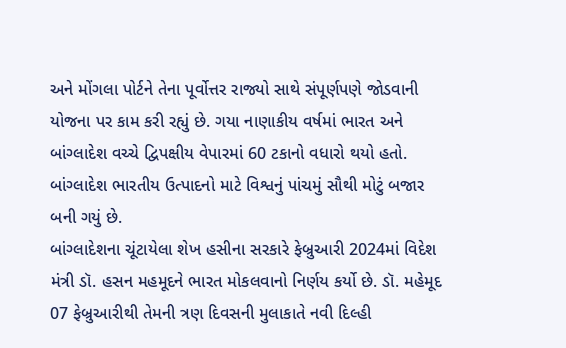અને મોંગલા પોર્ટને તેના પૂર્વોત્તર રાજ્યો સાથે સંપૂર્ણપણે જોડવાની યોજના પર કામ કરી રહ્યું છે. ગયા નાણાકીય વર્ષમાં ભારત અને બાંગ્લાદેશ વચ્ચે દ્વિપક્ષીય વેપારમાં 60 ટકાનો વધારો થયો હતો. બાંગ્લાદેશ ભારતીય ઉત્પાદનો માટે વિશ્વનું પાંચમું સૌથી મોટું બજાર બની ગયું છે.
બાંગ્લાદેશના ચૂંટાયેલા શેખ હસીના સરકારે ફેબ્રુઆરી 2024માં વિદેશ મંત્રી ડૉ. હસન મહમૂદને ભારત મોકલવાનો નિર્ણય કર્યો છે. ડૉ. મહેમૂદ 07 ફેબ્રુઆરીથી તેમની ત્રણ દિવસની મુલાકાતે નવી દિલ્હી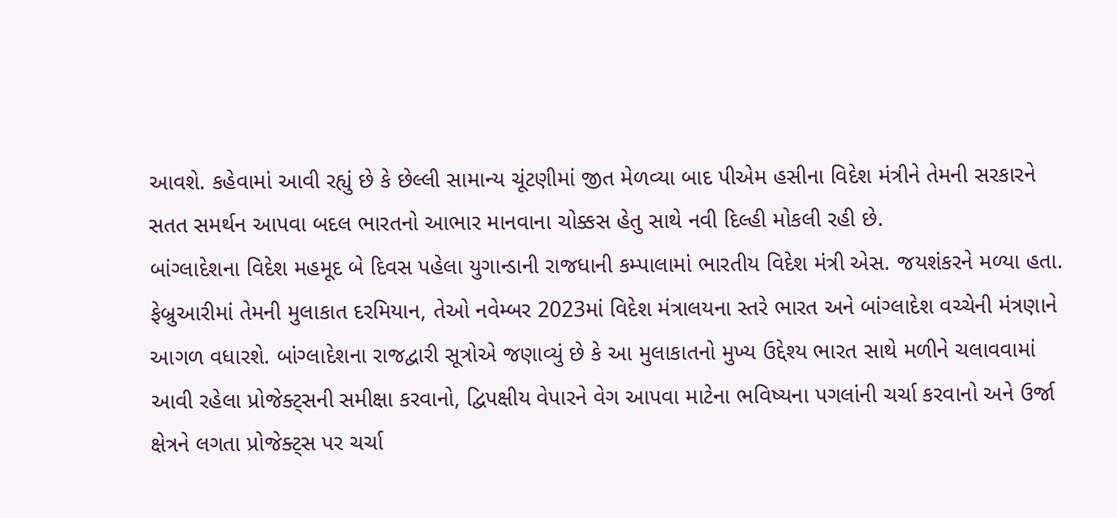આવશે. કહેવામાં આવી રહ્યું છે કે છેલ્લી સામાન્ય ચૂંટણીમાં જીત મેળવ્યા બાદ પીએમ હસીના વિદેશ મંત્રીને તેમની સરકારને સતત સમર્થન આપવા બદલ ભારતનો આભાર માનવાના ચોક્કસ હેતુ સાથે નવી દિલ્હી મોકલી રહી છે.
બાંગ્લાદેશના વિદેશ મહમૂદ બે દિવસ પહેલા યુગાન્ડાની રાજધાની કમ્પાલામાં ભારતીય વિદેશ મંત્રી એસ. જયશંકરને મળ્યા હતા. ફેબ્રુઆરીમાં તેમની મુલાકાત દરમિયાન, તેઓ નવેમ્બર 2023માં વિદેશ મંત્રાલયના સ્તરે ભારત અને બાંગ્લાદેશ વચ્ચેની મંત્રણાને આગળ વધારશે. બાંગ્લાદેશના રાજદ્વારી સૂત્રોએ જણાવ્યું છે કે આ મુલાકાતનો મુખ્ય ઉદ્દેશ્ય ભારત સાથે મળીને ચલાવવામાં આવી રહેલા પ્રોજેક્ટ્સની સમીક્ષા કરવાનો, દ્વિપક્ષીય વેપારને વેગ આપવા માટેના ભવિષ્યના પગલાંની ચર્ચા કરવાનો અને ઉર્જા ક્ષેત્રને લગતા પ્રોજેક્ટ્સ પર ચર્ચા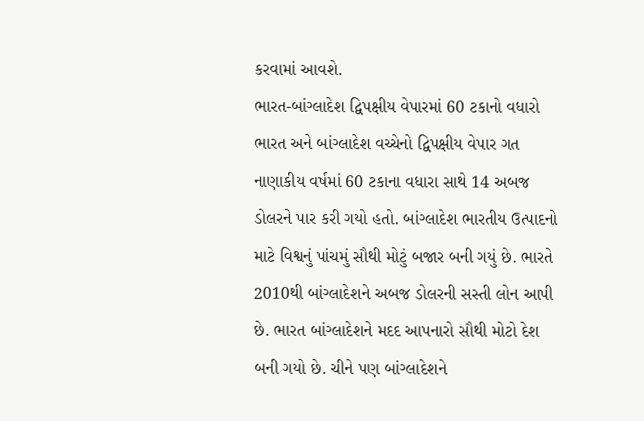કરવામાં આવશે.
ભારત-બાંગ્લાદેશ દ્વિપક્ષીય વેપારમાં 60 ટકાનો વધારો
ભારત અને બાંગ્લાદેશ વચ્ચેનો દ્વિપક્ષીય વેપાર ગત નાણાકીય વર્ષમાં 60 ટકાના વધારા સાથે 14 અબજ ડોલરને પાર કરી ગયો હતો. બાંગ્લાદેશ ભારતીય ઉત્પાદનો માટે વિશ્વનું પાંચમું સૌથી મોટું બજાર બની ગયું છે. ભારતે 2010થી બાંગ્લાદેશને અબજ ડોલરની સસ્તી લોન આપી છે. ભારત બાંગ્લાદેશને મદદ આપનારો સૌથી મોટો દેશ બની ગયો છે. ચીને પણ બાંગ્લાદેશને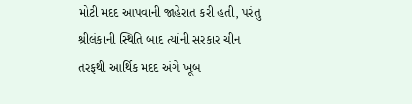મોટી મદદ આપવાની જાહેરાત કરી હતી, પરંતુ શ્રીલંકાની સ્થિતિ બાદ ત્યાંની સરકાર ચીન તરફથી આર્થિક મદદ અંગે ખૂબ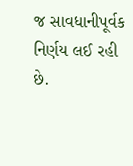જ સાવધાનીપૂર્વક નિર્ણય લઈ રહી છે.